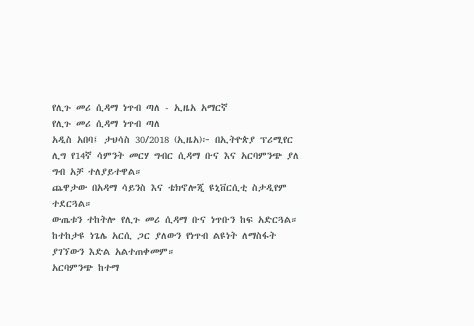የሊጉ መሪ ሲዳማ ነጥብ ጣለ - ኢዜአ አማርኛ
የሊጉ መሪ ሲዳማ ነጥብ ጣለ
አዲስ አበባ፤ ታህሳስ 30/2018 (ኢዜአ)፦ በኢትዮጵያ ፕሪሚየር ሊግ የ14ኛ ሳምንት መርሃ ግብር ሲዳማ ቡና እና አርባምንጭ ያለ ግብ አቻ ተለያይተዋል።
ጨዋታው በአዳማ ሳይንስ እና ቴክኖሎጂ ዩኒቨርሲቲ ስታዲየም ተደርጓል።
ውጤቱን ተከትሎ የሊጉ መሪ ሲዳማ ቡና ነጥቡን ከፍ አድርጓል። ከተከታዩ ነጌሌ አርሲ ጋር ያለውን የነጥብ ልዩነት ለማስፋት ያገኘውን እድል አልተጠቀመም።
አርባምንጭ ከተማ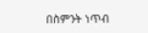በስምንት ነጥብ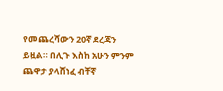የመጨረሻውን 20ኛ ደረጃን ይዟል። በሊጉ እስከ አሁን ምንም ጨዋታ ያላሸነፈ ብቸኛ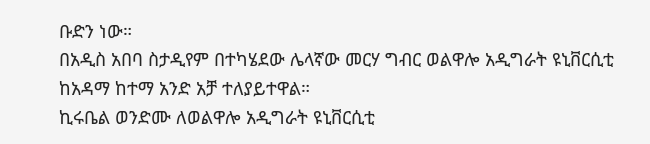ቡድን ነው።
በአዲስ አበባ ስታዲየም በተካሄደው ሌላኛው መርሃ ግብር ወልዋሎ አዲግራት ዩኒቨርሲቲ ከአዳማ ከተማ አንድ አቻ ተለያይተዋል።
ኪሩቤል ወንድሙ ለወልዋሎ አዲግራት ዩኒቨርሲቲ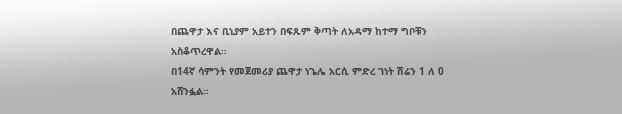በጨዋታ እና ቢኒያም አይተን በፍጹም ቅጣት ለአዳማ ከተማ ግቦቹን አስቆጥረዋል።
በ14ኛ ሳምንት የመጀመሪያ ጨዋታ ነጌሌ አርሲ ምድረ ገነት ሽሬን 1 ለ 0 አሸንፏል።